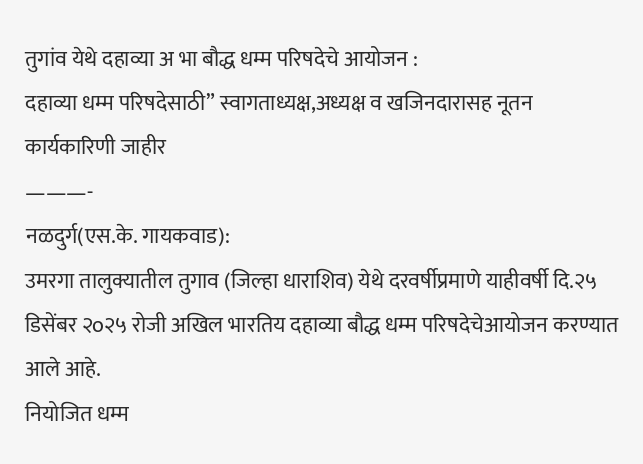तुगांव येथे दहाव्या अ भा बौद्ध धम्म परिषदेचे आयोजन :
दहाव्या धम्म परिषदेसाठी” स्वागताध्यक्ष,अध्यक्ष व खजिनदारासह नूतन कार्यकारिणी जाहीर
———-
नळदुर्ग(एस.के. गायकवाड):
उमरगा तालुक्यातील तुगाव (जिल्हा धाराशिव) येथे दरवर्षीप्रमाणे याहीवर्षी दि.२५ डिसेंबर २o२५ रोजी अखिल भारतिय दहाव्या बौद्ध धम्म परिषदेचेआयोजन करण्यात आले आहे.
नियोजित धम्म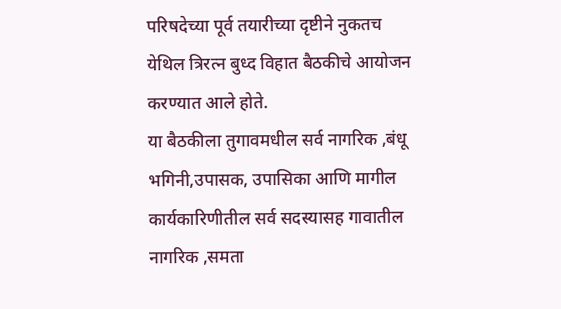परिषदेच्या पूर्व तयारीच्या दृष्टीने नुकतच येथिल त्रिरत्न बुध्द विहात बैठकीचे आयोजन करण्यात आले होते.
या बैठकीला तुगावमधील सर्व नागरिक ,बंधू भगिनी,उपासक, उपासिका आणि मागील कार्यकारिणीतील सर्व सदस्यासह गावातील नागरिक ,समता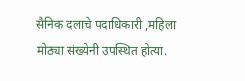सैनिक दलाचे पदाधिकारी ,महिला मोठ्या संख्येनी उपस्थित होत्या.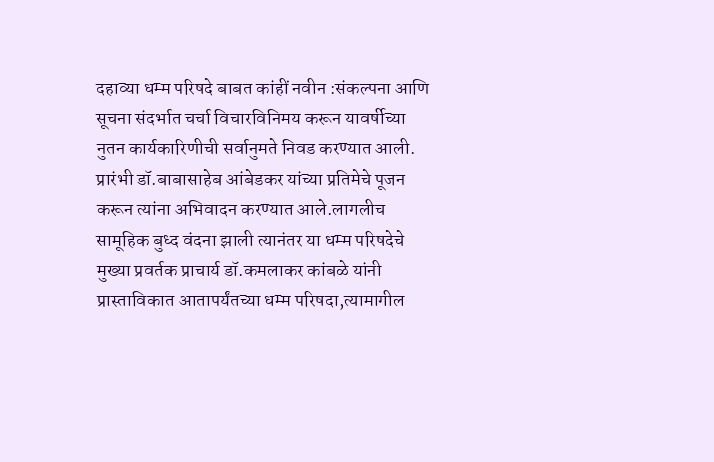दहाव्या धम्म परिषदे बाबत कांहीं नवीन :संकल्पना आणि सूचना संदर्भात चर्चा विचारविनिमय करून यावर्षीच्या नुतन कार्यकारिणीची सर्वानुमते निवड करण्यात आली.
प्रारंभी डॉ.बाबासाहेब आंबेडकर यांच्या प्रतिमेचे पूजन करून त्यांना अभिवादन करण्यात आले.लागलीच सामूहिक बुध्द वंदना झाली त्यानंतर या धम्म परिषदेचे मुख्या प्रवर्तक प्राचार्य डॉ.कमलाकर कांबळे यांनी प्रास्ताविकात आतापर्यंतच्या धम्म परिषदा,त्यामागील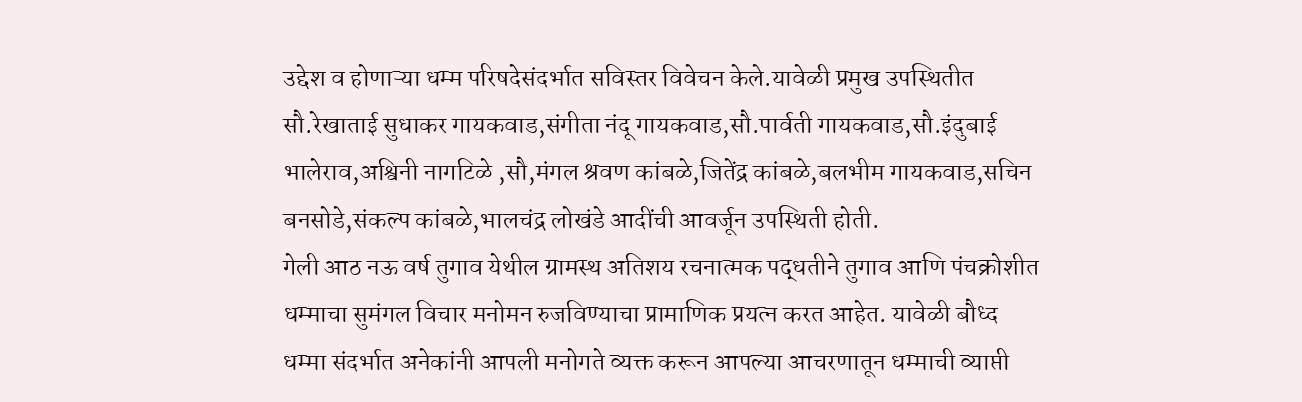उद्देश व होणाऱ्या धम्म परिषदेसंदर्भात सविस्तर विवेचन केले.यावेळी प्रमुख उपस्थितीत सौ.रेखाताई सुधाकर गायकवाड,संगीता नंदू गायकवाड,सौ.पार्वती गायकवाड,सौ.इंदुबाई भालेराव,अश्विनी नागटिळे ,सौ,मंगल श्रवण कांबळे,जितेंद्र कांबळे,बलभीम गायकवाड,सचिन बनसोडे,संकल्प कांबळे,भालचंद्र लोखंडे आदींची आवर्जून उपस्थिती होती.
गेली आठ नऊ वर्ष तुगाव येथील ग्रामस्थ अतिशय रचनात्मक पद्धतीने तुगाव आणि पंचक्रोशीत धम्माचा सुमंगल विचार मनोमन रुजविण्याचा प्रामाणिक प्रयत्न करत आहेत. यावेळी बौध्द धम्मा संदर्भात अनेकांनी आपली मनोगते व्यक्त करून आपल्या आचरणातून धम्माची व्याप्ती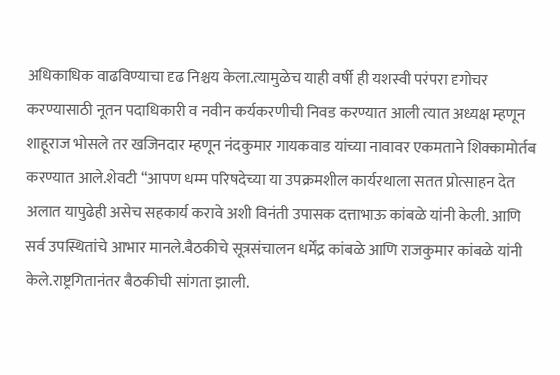अधिकाधिक वाढविण्याचा दृढ निश्चय केला.त्यामुळेच याही वर्षी ही यशस्वी परंपरा दृगोचर करण्यासाठी नूतन पदाधिकारी व नवीन कर्यकरणीची निवड करण्यात आली त्यात अध्यक्ष म्हणून शाहूराज भोसले तर खजिनदार म्हणून नंदकुमार गायकवाड यांच्या नावावर एकमताने शिक्कामोर्तब करण्यात आले.शेवटी “आपण धम्म परिषदेच्या या उपक्रमशील कार्यरथाला सतत प्रोत्साहन देत अलात यापुढेही असेच सहकार्य करावे अशी विनंती उपासक दत्ताभाऊ कांबळे यांनी केली. आणि सर्व उपस्थितांचे आभार मानले.बैठकीचे सूत्रसंचालन धर्मेंद्र कांबळे आणि राजकुमार कांबळे यांनी केले.राष्ट्रगितानंतर बैठकीची सांगता झाली.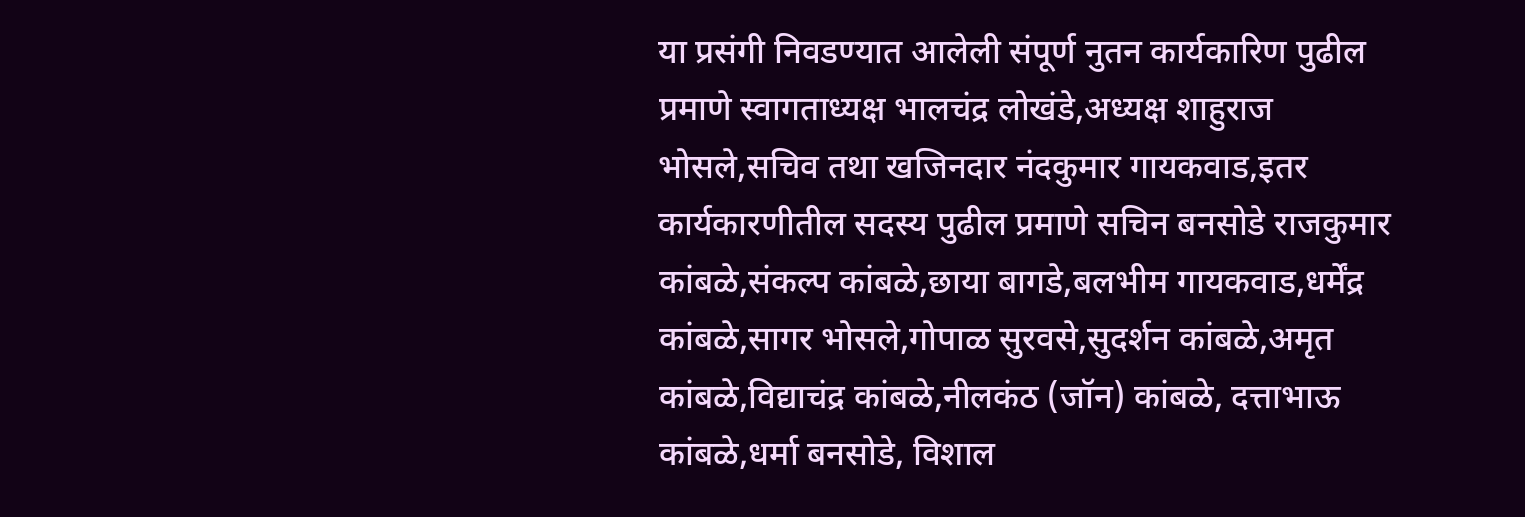या प्रसंगी निवडण्यात आलेली संपूर्ण नुतन कार्यकारिण पुढील प्रमाणे स्वागताध्यक्ष भालचंद्र लोखंडे,अध्यक्ष शाहुराज
भोसले,सचिव तथा खजिनदार नंदकुमार गायकवाड,इतर कार्यकारणीतील सदस्य पुढील प्रमाणे सचिन बनसोडे राजकुमार कांबळे,संकल्प कांबळे,छाया बागडे,बलभीम गायकवाड,धर्मेंद्र कांबळे,सागर भोसले,गोपाळ सुरवसे,सुदर्शन कांबळे,अमृत कांबळे,विद्याचंद्र कांबळे,नीलकंठ (जॉन) कांबळे, दत्ताभाऊ कांबळे,धर्मा बनसोडे, विशाल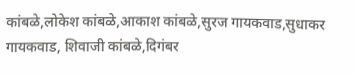कांबळे,लोकेश कांबळे,आकाश कांबळे,सुरज गायकवाड,सुधाकर गायकवाड, शिवाजी कांबळे,दिगंबर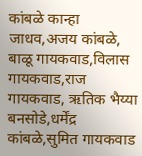कांबळे कान्हा जाधव,अजय कांबळे, बाळू गायकवाड,विलास गायकवाड,राज गायकवाड, ऋतिक भैय्या बनसोडे,धर्मेंद्र कांबळे,सुमित गायकवाड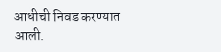आधीची निवड करण्यात आली.